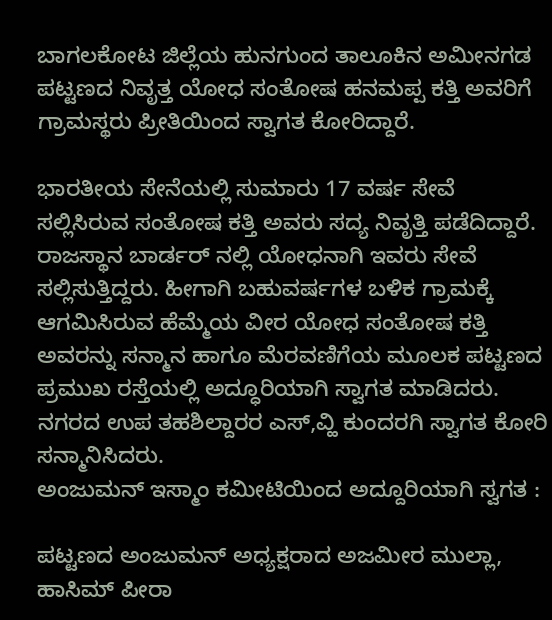ಬಾಗಲಕೋಟ ಜಿಲ್ಲೆಯ ಹುನಗುಂದ ತಾಲೂಕಿನ ಅಮೀನಗಡ ಪಟ್ಟಣದ ನಿವೃತ್ತ ಯೋಧ ಸಂತೋಷ ಹನಮಪ್ಪ ಕತ್ತಿ ಅವರಿಗೆ ಗ್ರಾಮಸ್ಥರು ಪ್ರೀತಿಯಿಂದ ಸ್ವಾಗತ ಕೋರಿದ್ದಾರೆ.

ಭಾರತೀಯ ಸೇನೆಯಲ್ಲಿ ಸುಮಾರು 17 ವರ್ಷ ಸೇವೆ ಸಲ್ಲಿಸಿರುವ ಸಂತೋಷ ಕತ್ತಿ ಅವರು ಸದ್ಯ ನಿವೃತ್ತಿ ಪಡೆದಿದ್ದಾರೆ. ರಾಜಸ್ಥಾನ ಬಾರ್ಡರ್ ನಲ್ಲಿ ಯೋಧನಾಗಿ ಇವರು ಸೇವೆ ಸಲ್ಲಿಸುತ್ತಿದ್ದರು. ಹೀಗಾಗಿ ಬಹುವರ್ಷಗಳ ಬಳಿಕ ಗ್ರಾಮಕ್ಕೆ ಆಗಮಿಸಿರುವ ಹೆಮ್ಮೆಯ ವೀರ ಯೋಧ ಸಂತೋಷ ಕತ್ತಿ ಅವರನ್ನು ಸನ್ಮಾನ ಹಾಗೂ ಮೆರವಣಿಗೆಯ ಮೂಲಕ ಪಟ್ಟಣದ ಪ್ರಮುಖ ರಸ್ತೆಯಲ್ಲಿ ಅದ್ಧೂರಿಯಾಗಿ ಸ್ವಾಗತ ಮಾಡಿದರು. ನಗರದ ಉಪ ತಹಶಿಲ್ದಾರರ ಎಸ್,ವ್ಹಿ ಕುಂದರಗಿ ಸ್ವಾಗತ ಕೋರಿ ಸನ್ಮಾನಿಸಿದರು.
ಅಂಜುಮನ್ ಇಸ್ಮಾಂ ಕಮೀಟಿಯಿಂದ ಅದ್ದೂರಿಯಾಗಿ ಸ್ವಗತ :

ಪಟ್ಟಣದ ಅಂಜುಮನ್ ಅಧ್ಯಕ್ಷರಾದ ಅಜಮೀರ ಮುಲ್ಲಾ, ಹಾಸಿಮ್ ಪೀರಾ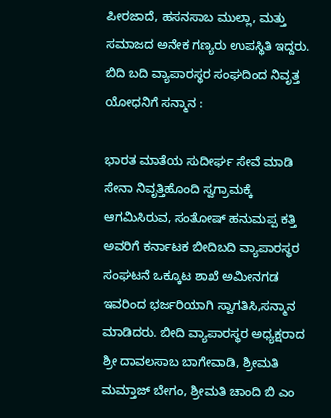ಪೀರಜಾದೆ, ಹಸನಸಾಬ ಮುಲ್ಲಾ, ಮತ್ತು ಸಮಾಜದ ಅನೇಕ ಗಣ್ಯರು ಉಪಸ್ಥಿತಿ ಇದ್ದರು.
ಬಿದಿ ಬದಿ ವ್ಯಾಪಾರಸ್ಥರ ಸಂಘದಿಂದ ನಿವೃತ್ತ ಯೋಧನಿಗೆ ಸನ್ಮಾನ :

ಭಾರತ ಮಾತೆಯ ಸುದೀರ್ಘ ಸೇವೆ ಮಾಡಿ ಸೇನಾ ನಿವೃತ್ತಿಹೊಂದಿ ಸ್ವಗ್ರಾಮಕ್ಕೆ ಆಗಮಿಸಿರುವ, ಸಂತೋಷ್ ಹನುಮಪ್ಪ ಕತ್ತಿ ಅವರಿಗೆ ಕರ್ನಾಟಕ ಬೀದಿಬದಿ ವ್ಯಾಪಾರಸ್ಥರ ಸಂಘಟನೆ ಒಕ್ಕೂಟ ಶಾಖೆ ಅಮೀನಗಡ ಇವರಿಂದ ಭರ್ಜರಿಯಾಗಿ ಸ್ವಾಗತಿಸಿ,ಸನ್ಮಾನ ಮಾಡಿದರು. ಬೀದಿ ವ್ಯಾಪಾರಸ್ಥರ ಅಧ್ಯಕ್ಷರಾದ ಶ್ರೀ ದಾವಲಸಾಬ ಬಾಗೇವಾಡಿ, ಶ್ರೀಮತಿ ಮಮ್ತಾಜ್ ಬೇಗಂ, ಶ್ರೀಮತಿ ಚಾಂದಿ ಬಿ ಎಂ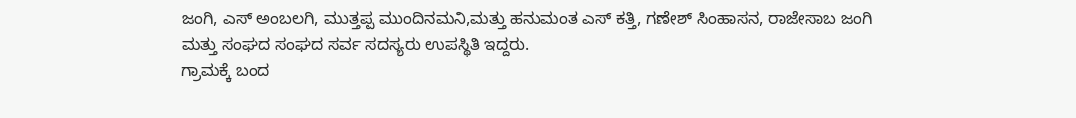ಜಂಗಿ, ಎಸ್ ಅಂಬಲಗಿ, ಮುತ್ತಪ್ಪ ಮುಂದಿನಮನಿ,ಮತ್ತು ಹನುಮಂತ ಎಸ್ ಕತ್ತಿ, ಗಣೇಶ್ ಸಿಂಹಾಸನ, ರಾಜೇಸಾಬ ಜಂಗಿ ಮತ್ತು ಸಂಘದ ಸಂಘದ ಸರ್ವ ಸದಸ್ಯರು ಉಪಸ್ಥಿತಿ ಇದ್ದರು.
ಗ್ರಾಮಕ್ಕೆ ಬಂದ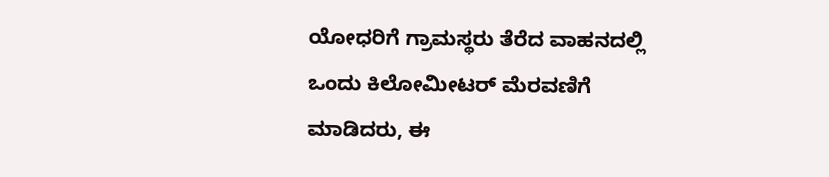ಯೋಧರಿಗೆ ಗ್ರಾಮಸ್ಥರು ತೆರೆದ ವಾಹನದಲ್ಲಿ ಒಂದು ಕಿಲೋಮೀಟರ್ ಮೆರವಣಿಗೆ ಮಾಡಿದರು, ಈ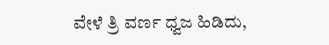ವೇಳೆ ತ್ರಿ ವರ್ಣ ಧ್ವಜ ಹಿಡಿದು,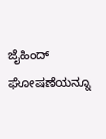ಜೈಹಿಂದ್ ಘೋಷಣೆಯನ್ನೂ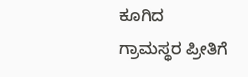ಕೂಗಿದ ಗ್ರಾಮಸ್ಥರ ಪ್ರೀತಿಗೆ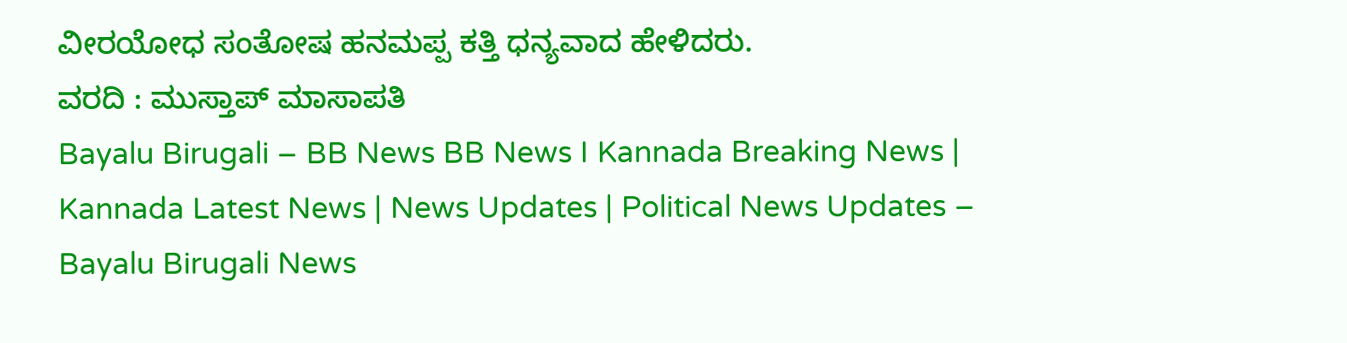ವೀರಯೋಧ ಸಂತೋಷ ಹನಮಪ್ಪ ಕತ್ತಿ ಧನ್ಯವಾದ ಹೇಳಿದರು.
ವರದಿ : ಮುಸ್ತಾಪ್ ಮಾಸಾಪತಿ
Bayalu Birugali – BB News BB News I Kannada Breaking News | Kannada Latest News | News Updates | Political News Updates – Bayalu Birugali News